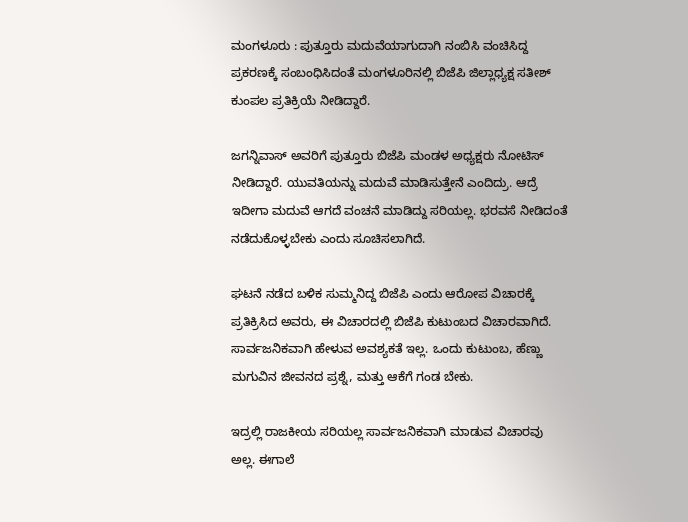ಮಂಗಳೂರು : ಪುತ್ತೂರು ಮದುವೆಯಾಗುದಾಗಿ ನಂಬಿಸಿ ವಂಚಿಸಿದ್ದ ಪ್ರಕರಣಕ್ಕೆ ಸಂಬಂಧಿಸಿದಂತೆ ಮಂಗಳೂರಿನಲ್ಲಿ ಬಿಜೆಪಿ ಜಿಲ್ಲಾಧ್ಯಕ್ಷ ಸತೀಶ್ ಕುಂಪಲ ಪ್ರತಿಕ್ರಿಯೆ ನೀಡಿದ್ದಾರೆ.

ಜಗನ್ನಿವಾಸ್ ಅವರಿಗೆ ಪುತ್ತೂರು ಬಿಜೆಪಿ ಮಂಡಳ ಅಧ್ಯಕ್ಷರು ನೋಟಿಸ್ ನೀಡಿದ್ದಾರೆ. ಯುವತಿಯನ್ನು ಮದುವೆ ಮಾಡಿಸುತ್ತೇನೆ ಎಂದಿದ್ರು. ಆದ್ರೆ ಇದೀಗಾ ಮದುವೆ ಆಗದೆ ವಂಚನೆ ಮಾಡಿದ್ದು ಸರಿಯಲ್ಲ. ಭರವಸೆ ನೀಡಿದಂತೆ ನಡೆದುಕೊಳ್ಳಬೇಕು ಎಂದು ಸೂಚಿಸಲಾಗಿದೆ.

ಘಟನೆ ನಡೆದ ಬಳಿಕ ಸುಮ್ಮನಿದ್ದ ಬಿಜೆಪಿ ಎಂದು ಆರೋಪ ವಿಚಾರಕ್ಕೆ ಪ್ರತಿಕ್ರಿಸಿದ ಅವರು, ಈ ವಿಚಾರದಲ್ಲಿ ಬಿಜೆಪಿ ಕುಟುಂಬದ ವಿಚಾರವಾಗಿದೆ. ಸಾರ್ವಜನಿಕವಾಗಿ ಹೇಳುವ ಅವಶ್ಯಕತೆ ಇಲ್ಲ. ಒಂದು ಕುಟುಂಬ, ಹೆಣ್ಣು ಮಗುವಿನ ಜೀವನದ ಪ್ರಶ್ನೆ, ಮತ್ತು ಆಕೆಗೆ ಗಂಡ ಬೇಕು.

ಇದ್ರಲ್ಲಿ ರಾಜಕೀಯ ಸರಿಯಲ್ಲ ಸಾರ್ವಜನಿಕವಾಗಿ ಮಾಡುವ ವಿಚಾರವು ಅಲ್ಲ. ಈಗಾಲೆ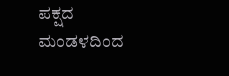ಪಕ್ಷದ ಮಂಡಳದಿಂದ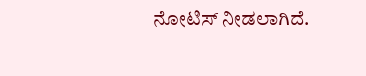ನೋಟಿಸ್ ನೀಡಲಾಗಿದೆ.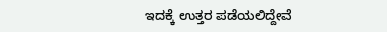ಇದಕ್ಕೆ ಉತ್ತರ ಪಡೆಯಲಿದ್ದೇವೆ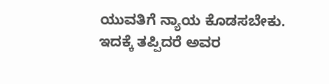ಯುವತಿಗೆ ನ್ಯಾಯ ಕೊಡಸಬೇಕು. ಇದಕ್ಕೆ ತಪ್ಪಿದರೆ ಅವರ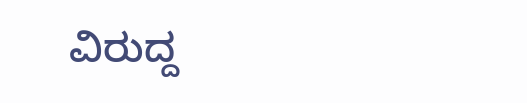ವಿರುದ್ದ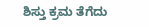ಶಿಸ್ತು ಕ್ರಮ ತೆಗೆದು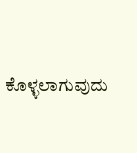ಕೊಳ್ಳಲಾಗುವುದು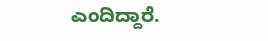ಎಂದಿದ್ದಾರೆ.